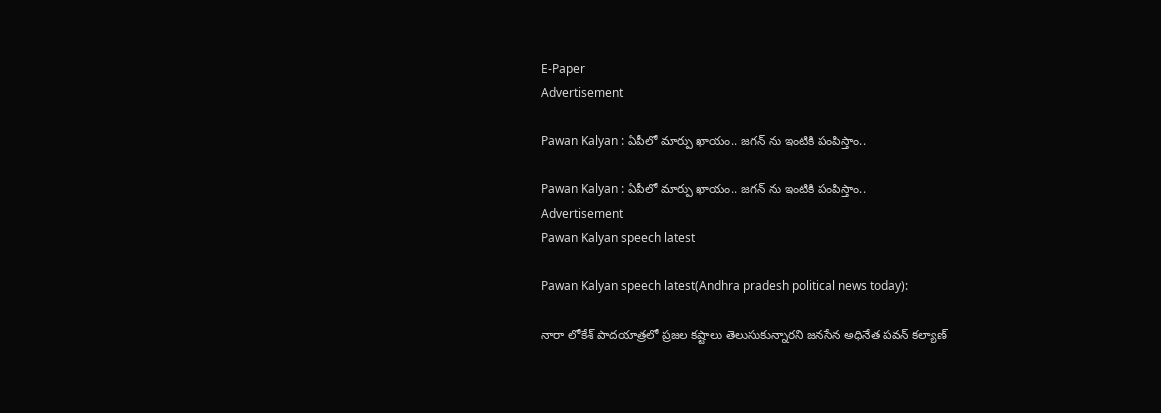E-Paper
Advertisement

Pawan Kalyan : ఏపీలో మార్పు ఖాయం.. జగన్ ను ఇంటికి పంపిస్తాం..

Pawan Kalyan : ఏపీలో మార్పు ఖాయం.. జగన్ ను ఇంటికి పంపిస్తాం..
Advertisement
Pawan Kalyan speech latest

Pawan Kalyan speech latest(Andhra pradesh political news today):

నారా లోకేశ్ పాదయాత్రలో ప్రజల కష్టాలు తెలుసుకున్నారని జనసేన అధినేత పవన్‌ కల్యాణ్‌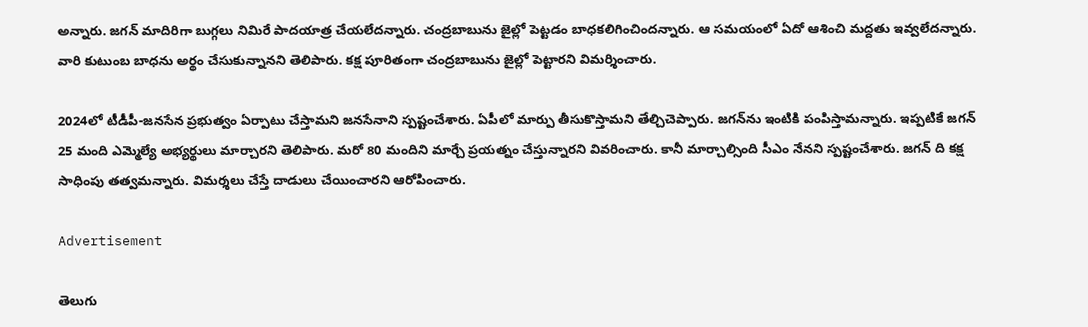అన్నారు. జగన్‌ మాదిరిగా బుగ్గలు నిమిరే పాదయాత్ర చేయలేదన్నారు. చంద్రబాబును జైల్లో పెట్టడం బాధకలిగించిందన్నారు. ఆ సమయంలో ఏదో ఆశించి మద్దతు ఇవ్వలేదన్నారు. వారి కుటుంబ బాధను అర్థం చేసుకున్నానని తెలిపారు. కక్ష పూరితంగా చంద్రబాబును జైల్లో పెట్టారని విమర్శించారు.

2024లో టీడీపీ-జనసేన ప్రభుత్వం ఏర్పాటు చేస్తామని జనసేనాని స్పష్టంచేశారు. ఏపీలో మార్పు తీసుకొస్తామని తేల్చిచెప్పారు. జగన్‌ను ఇంటికి పంపిస్తామన్నారు. ఇప్పటికే జగన్ 25 మంది ఎమ్మెల్యే అభ్యర్థులు మార్చారని తెలిపారు. మరో 80 మందిని మార్చే ప్రయత్నం చేస్తున్నారని వివరించారు. కానీ మార్చాల్సింది సీఎం నేనని స్పష్టంచేశారు. జగన్ ది కక్ష సాధింపు తత్వమన్నారు. విమర్శలు చేస్తే దాడులు చేయించారని ఆరోపించారు.

Advertisement

తెలుగు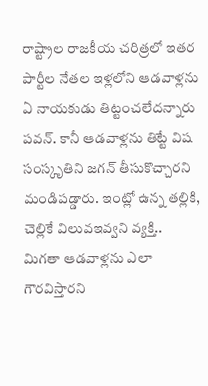రాష్ట్రాల రాజకీయ చరిత్రలో ఇతర పార్టీల నేతల ఇళ్లలోని ఆడవాళ్లను ఏ నాయకుడు తిట్టంచలేదన్నారు పవన్. కానీ ఆడవాళ్లను తిట్టే విష సంస్కృతిని జగన్ తీసుకొచ్చారని మండిపడ్డారు. ఇంట్లో ఉన్న తల్లికి, చెల్లికే విలువఇవ్వని వ్యక్తి.. మిగతా ఆడవాళ్లను ఎలా గౌరవిస్తారని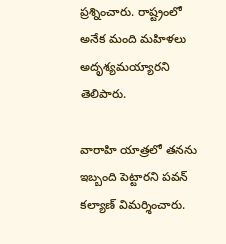ప్రశ్నించారు. రాష్ట్రంలో అనేక మంది మహిళలు అదృశ్యమయ్యారని తెలిపారు.

వారాహి యాత్రలో తనను ఇబ్బంది పెట్టారని పవన్ కల్యాణ్ విమర్శించారు.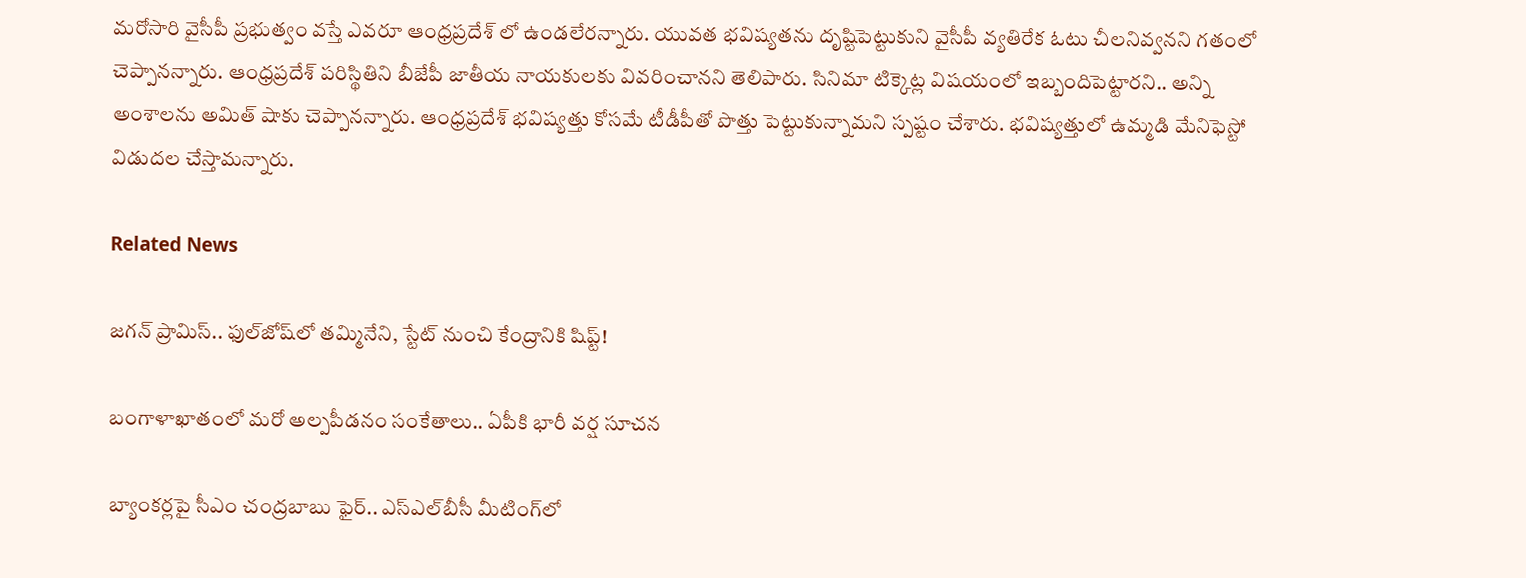మరోసారి వైసీపీ ప్రభుత్వం వస్తే ఎవరూ ఆంధ్రప్రదేశ్ లో ఉండలేరన్నారు. యువత భవిష్యతను దృష్టిపెట్టుకుని వైసీపీ వ్యతిరేక ఓటు చీలనివ్వనని గతంలో చెప్పానన్నారు. ఆంధ్రప్రదేశ్ పరిస్థితిని బీజేపీ జాతీయ నాయకులకు వివరించానని తెలిపారు. సినిమా టిక్కెట్ల విషయంలో ఇబ్బందిపెట్టారని.. అన్ని అంశాలను అమిత్ షాకు చెప్పానన్నారు. ఆంధ్రప్రదేశ్ భవిష్యత్తు కోసమే టీడీపీతో పొత్తు పెట్టుకున్నామని స్పష్టం చేశారు. భవిష్యత్తులో ఉమ్మడి మేనిఫెస్టో విడుదల చేస్తామన్నారు.

Related News

జగన్ ప్రామిస్.. ఫుల్‌జోష్‌లో తమ్మినేని, స్టేట్ నుంచి కేంద్రానికి షిప్ట్!

బంగాళాఖాతంలో మరో అల్పపీడనం సంకేతాలు.. ఏపీకి భారీ వర్ష సూచన

బ్యాంకర్లపై సీఎం చంద్రబాబు ఫైర్.. ఎస్‌ఎల్‌బీసీ మీటింగ్‌లో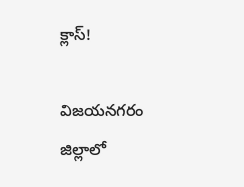క్లాస్!

విజయనగరం జిల్లాలో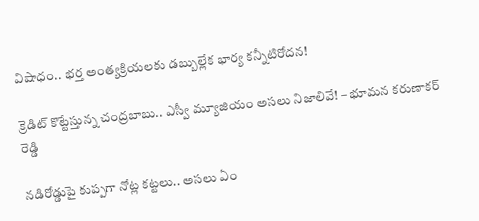విషాధం.. భర్త అంత్యక్రియలకు డబ్బుల్లేక భార్య కన్నీటిరోదన!

క్రెడిట్ కొట్టేస్తున్న చంద్రబాబు.. ఎస్వీ మ్యూజియం అసలు నిజాలివే! – భూమన కరుణాకర్ రెడ్డి

నడిరోడ్డుపై కుప్పగా నోట్ల కట్టలు.. అసలు ఏం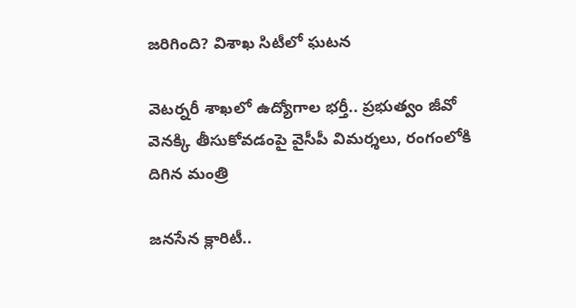జరిగింది? విశాఖ సిటీలో ఘటన

వెటర్నరీ శాఖలో ఉద్యోగాల భర్తీ.. ప్రభుత్వం జీవో వెనక్కి తీసుకోవడంపై వైసీపీ విమర్శలు, రంగంలోకి దిగిన మంత్రి

జనసేన క్లారిటీ..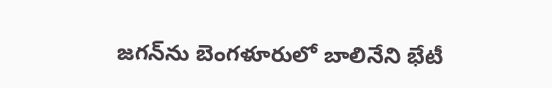జగన్‌ను బెంగళూరులో బాలినేని భేటీ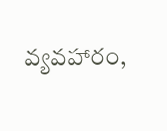వ్యవహారం,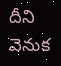దీని వెనుక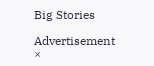Big Stories

Advertisement
×